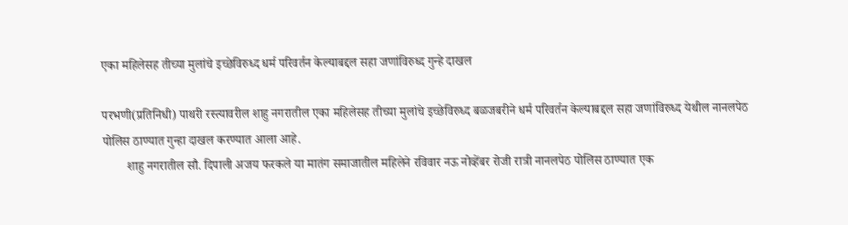एका महिलेसह तीच्या मुलांचे इच्छेविरुध्द धर्म परिवर्तन केल्याबद्दल सहा जणांविरुध्द गुन्हे दाखल

परभणी(प्रतिनिधी) पाथरी रस्त्यावरील शाहु नगरातील एका महिलेसह तीच्या मुलांचे इच्छेविरुध्द बळजबरीने धर्म परिवर्तन केल्याबद्दल सहा जणांविरुध्द येथील नानलपेठ पोलिस ठाण्यात गुन्हा दाखल करण्यात आला आहे.
        शाहु नगरातील सौ. दिपाली अजय फरकले या मातंग समाजातील महिलेने रविवार नऊ नोव्हेंबर रोजी रात्री नानलपेठ पोलिस ठाण्यात एक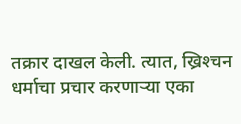तक्रार दाखल केली. त्यात, ख्रिश्‍चन धर्माचा प्रचार करणार्‍या एका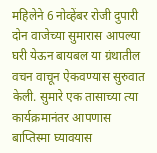महिलेने 6 नोव्हेंबर रोजी दुपारी दोन वाजेच्या सुमारास आपल्या घरी येऊन बायबल या ग्रंथातील वचन वाचून ऐकवण्यास सुरुवात केली. सुमारे एक तासाच्या त्या कार्यक्रमानंतर आपणास बाप्तिस्मा घ्यावयास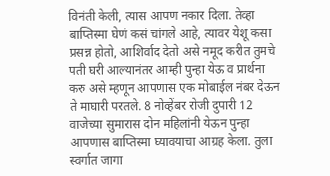विनंती केली, त्यास आपण नकार दिला. तेव्हा बाप्तिस्मा घेणं कसं चांगले आहे, त्यावर येशू कसा प्रसन्न होतो, आशिर्वाद देतो असे नमूद करीत तुमचे पती घरी आल्यानंतर आम्ही पुन्हा येऊ व प्रार्थना करु असे म्हणून आपणास एक मोबाईल नंबर देऊन ते माघारी परतले. 8 नोव्हेंबर रोजी दुपारी 12 वाजेच्या सुमारास दोन महिलांनी येऊन पुन्हा आपणास बाप्तिस्मा घ्यावयाचा आग्रह केला. तुला स्वर्गात जागा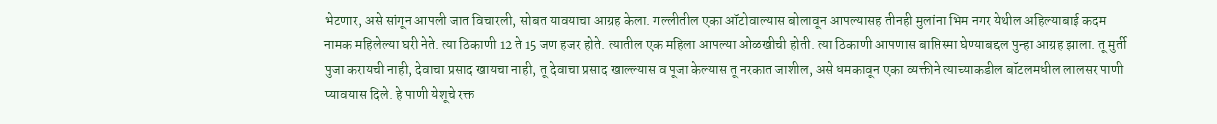भेटणार, असे सांगून आपली जात विचारली, सोबत यावयाचा आग्रह केला. गल्लीतील एका ऑटोवाल्यास बोलावून आपल्यासह तीनही मुलांना भिम नगर येथील अहिल्याबाई कदम नामक महिलेल्या घरी नेते. त्या ठिकाणी 12 ते 15 जण हजर होते. त्यातील एक महिला आपल्या ओळखीची होती. त्या ठिकाणी आपणास बाप्तिस्मा घेण्याबद्दल पुन्हा आग्रह झाला. तू मुर्ती पुजा करायची नाही, देवाचा प्रसाद खायचा नाही, तू देवाचा प्रसाद खाल्ल्यास व पूजा केल्यास तू नरकात जाशील, असे धमकावून एका व्यक्तीने त्याच्याकडील बॉटलमधील लालसर पाणी प्यावयास दिले. हे पाणी येशूचे रक्त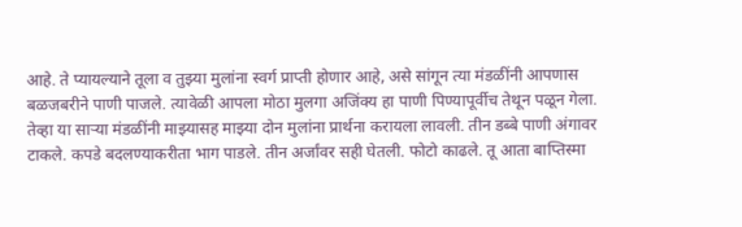आहे. ते प्यायल्याने तूला व तुझ्या मुलांना स्वर्ग प्राप्ती होणार आहे, असे सांगून त्या मंडळींनी आपणास बळजबरीने पाणी पाजले. त्यावेळी आपला मोठा मुलगा अजिंक्य हा पाणी पिण्यापूर्वीच तेथून पळून गेला. तेव्हा या सार्‍या मंडळींनी माझ्यासह माझ्या दोन मुलांना प्रार्थना करायला लावली. तीन डब्बे पाणी अंगावर टाकले. कपडे बदलण्याकरीता भाग पाडले. तीन अर्जांवर सही घेतली. फोटो काढले. तू आता बाप्तिस्मा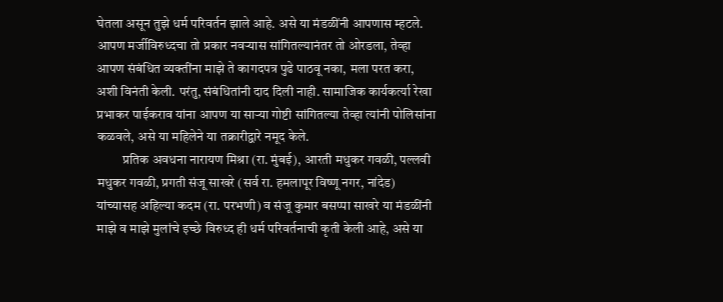घेतला असून तुझे धर्म परिवर्तन झाले आहे. असे या मंडळींनी आपणास म्हटले. आपण मर्जीविरुध्दचा तो प्रकार नवर्‍यास सांगितल्यानंतर तो ओरडला, तेव्हा आपण संबंधित व्यक्तींना माझे ते कागदपत्र पुढे पाठवू नका, मला परत करा, अशी विनंती केली. परंतु, संबंधितांनी दाद दिली नाही. सामाजिक कार्यकर्त्या रेखा प्रभाकर पाईकराव यांना आपण या सार्‍या गोष्टी सांगितल्या तेव्हा त्यांनी पोलिसांना कळवले, असे या महिलेने या तक्रारीद्वारे नमूद केले.
          प्रतिक अवधना नारायण मिश्रा (रा. मुंबई), आरती मधुकर गवळी, पल्लवी मधुकर गवळी, प्रगती संजू साखरे (सर्व रा. हमलापूर विष्णू नगर, नांदेड) यांच्यासह अहिल्या कदम (रा. परभणी) व संजू कुमार बसप्पा साखरे या मंडळींनी माझे व माझे मुलांचे इच्छे विरुध्द ही धर्म परिवर्तनाची कृती केली आहे, असे या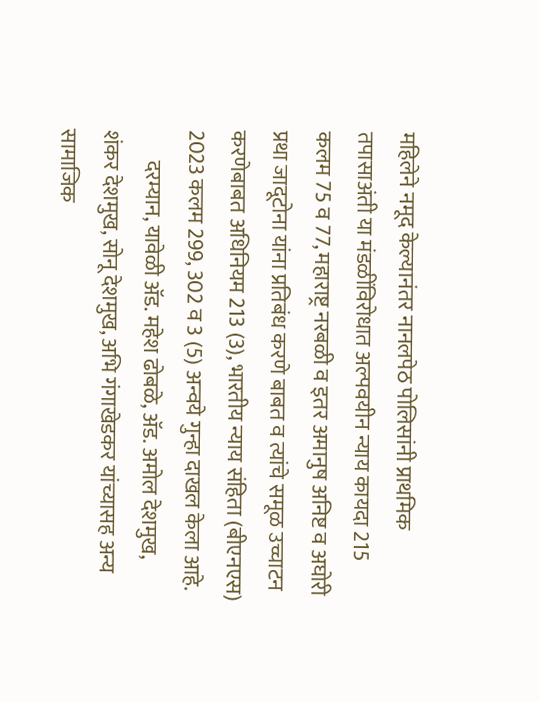महिलेने नमूद केल्यानंतर नानलपेठ पोलिसांनी प्राथमिक तपासाअंती या मंडळींविरोधात अल्पवयीन न्याय कायदा 215 कलम 75 व 77, महाराष्ट्र नरबळी व इतर अमानुष अनिष्ट व अघोरी प्रथा जादूटोना यांना प्रतिबंध करणे बाबत व त्यांचे समूळ उच्चाटन करणेबाबत अधिनियम 213 (3), भारतीय न्याय संहिता (बीएनएस) 2023 कलम 299, 302 व 3 (5) अन्वये गुन्हा दाखल केला आहे.
       दरम्यान, यावेळी अ‍ॅड. महेश ढोबळे, अ‍ॅड. अमोल देशमुख, शंकर देशमुख, सोनू देशमुख, अभि गंगाखेडकर यांच्यासह अन्य सामाजिक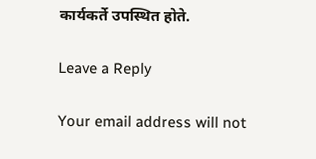कार्यकर्ते उपस्थित होते.

Leave a Reply

Your email address will not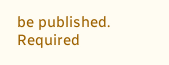be published. Required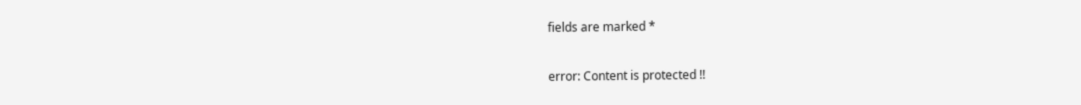fields are marked *

error: Content is protected !!